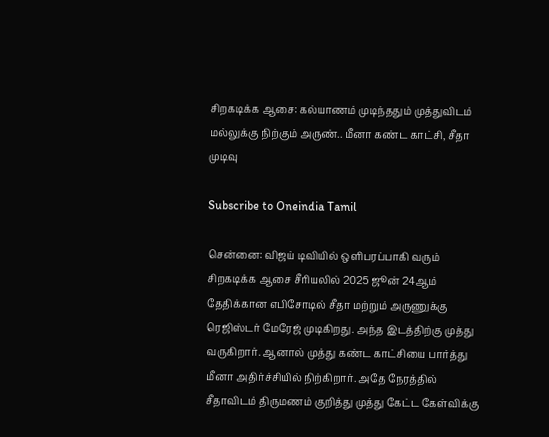சிறகடிக்க ஆசை: கல்யாணம் முடிந்ததும் முத்துவிடம் மல்லுக்கு நிற்கும் அருண்.. மீனா கண்ட காட்சி, சீதா முடிவு

Subscribe to Oneindia Tamil

சென்னை: விஜய் டிவியில் ஒளிபரப்பாகி வரும் சிறகடிக்க ஆசை சீரியலில் 2025 ஜூன் 24ஆம் தேதிக்கான எபிசோடில் சீதா மற்றும் அருணுக்கு ரெஜிஸ்டர் மேரேஜ் முடிகிறது. அந்த இடத்திற்கு முத்து வருகிறார். ஆனால் முத்து கண்ட காட்சியை பார்த்து மீனா அதிர்ச்சியில் நிற்கிறார். அதே நேரத்தில் சீதாவிடம் திருமணம் குறித்து முத்து கேட்ட கேள்விக்கு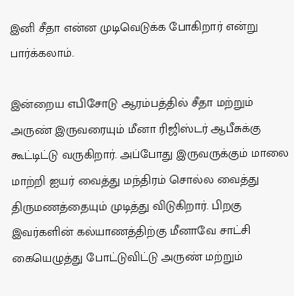இனி சீதா என்ன முடிவெடுக்க போகிறார் என்று பார்க்கலாம்.

இன்றைய எபிசோடு ஆரம்பத்தில் சீதா மற்றும் அருண் இருவரையும் மீனா ரிஜிஸ்டர் ஆபீசுக்கு கூட்டிட்டு வருகிறார். அப்போது இருவருக்கும் மாலை மாற்றி ஐயர் வைத்து மந்திரம் சொல்ல வைத்து திருமணத்தையும் முடித்து விடுகிறார். பிறகு இவர்களின் கல்யாணத்திற்கு மீனாவே சாட்சி கையெழுத்து போட்டுவிட்டு அருண் மற்றும்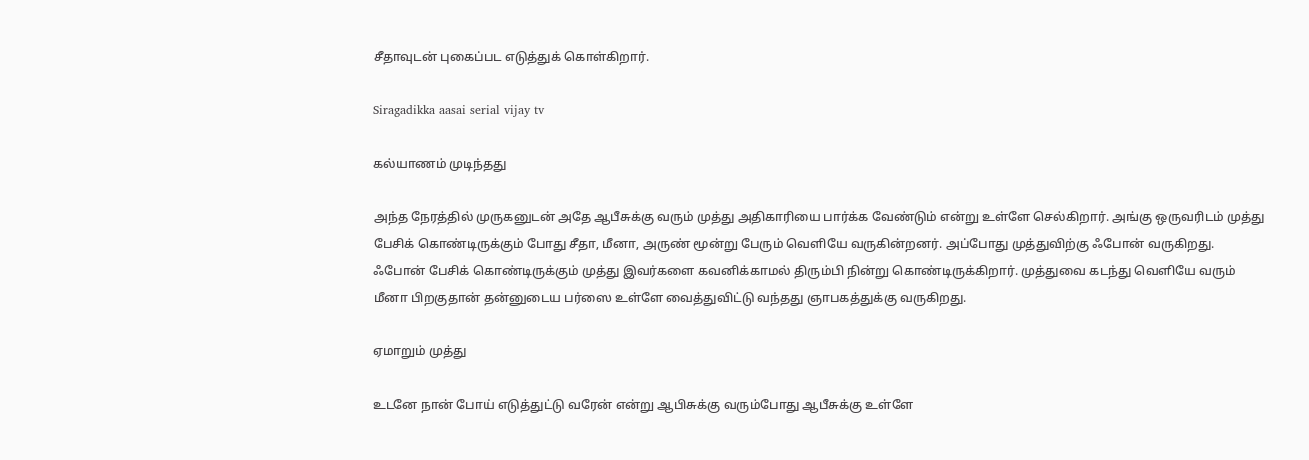சீதாவுடன் புகைப்பட எடுத்துக் கொள்கிறார்.

Siragadikka aasai serial vijay tv

கல்யாணம் முடிந்தது

அந்த நேரத்தில் முருகனுடன் அதே ஆபீசுக்கு வரும் முத்து அதிகாரியை பார்க்க வேண்டும் என்று உள்ளே செல்கிறார். அங்கு ஒருவரிடம் முத்து பேசிக் கொண்டிருக்கும் போது சீதா, மீனா, அருண் மூன்று பேரும் வெளியே வருகின்றனர். அப்போது முத்துவிற்கு ஃபோன் வருகிறது. ஃபோன் பேசிக் கொண்டிருக்கும் முத்து இவர்களை கவனிக்காமல் திரும்பி நின்று கொண்டிருக்கிறார். முத்துவை கடந்து வெளியே வரும் மீனா பிறகுதான் தன்னுடைய பர்ஸை உள்ளே வைத்துவிட்டு வந்தது ஞாபகத்துக்கு வருகிறது.

ஏமாறும் முத்து

உடனே நான் போய் எடுத்துட்டு வரேன் என்று ஆபிசுக்கு வரும்போது ஆபீசுக்கு உள்ளே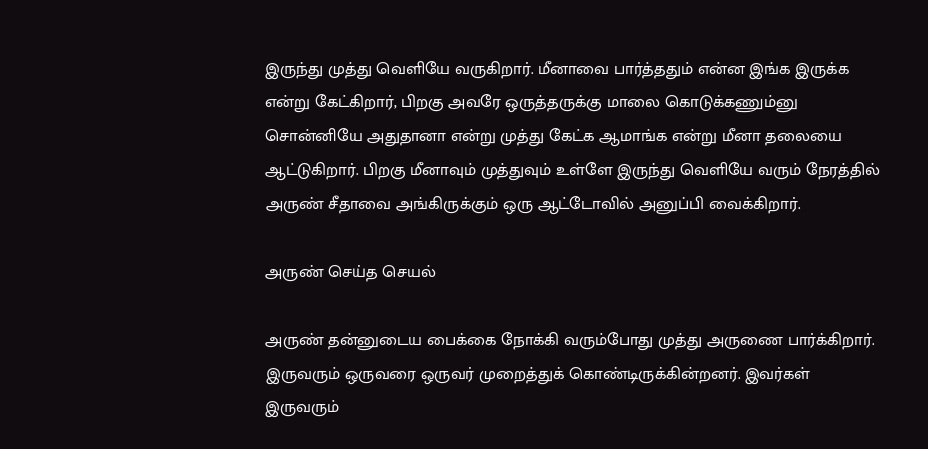இருந்து முத்து வெளியே வருகிறார். மீனாவை பார்த்ததும் என்ன இங்க இருக்க என்று கேட்கிறார், பிறகு அவரே ஒருத்தருக்கு மாலை கொடுக்கணும்னு சொன்னியே அதுதானா என்று முத்து கேட்க ஆமாங்க என்று மீனா தலையை ஆட்டுகிறார். பிறகு மீனாவும் முத்துவும் உள்ளே இருந்து வெளியே வரும் நேரத்தில் அருண் சீதாவை அங்கிருக்கும் ஒரு ஆட்டோவில் அனுப்பி வைக்கிறார்.

அருண் செய்த செயல்

அருண் தன்னுடைய பைக்கை நோக்கி வரும்போது முத்து அருணை பார்க்கிறார். இருவரும் ஒருவரை ஒருவர் முறைத்துக் கொண்டிருக்கின்றனர். இவர்கள் இருவரும்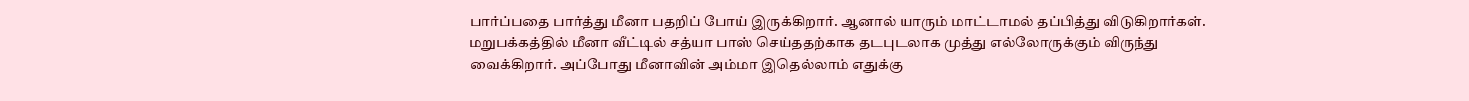பார்ப்பதை பார்த்து மீனா பதறிப் போய் இருக்கிறார். ஆனால் யாரும் மாட்டாமல் தப்பித்து விடுகிறார்கள். மறுபக்கத்தில் மீனா வீட்டில் சத்யா பாஸ் செய்ததற்காக தடபுடலாக முத்து எல்லோருக்கும் விருந்து வைக்கிறார். அப்போது மீனாவின் அம்மா இதெல்லாம் எதுக்கு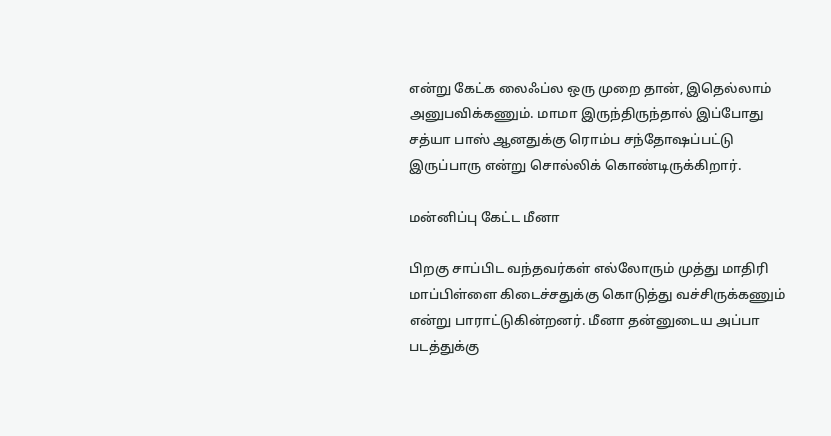என்று கேட்க லைஃப்ல ஒரு முறை தான், இதெல்லாம் அனுபவிக்கணும். மாமா இருந்திருந்தால் இப்போது சத்யா பாஸ் ஆனதுக்கு ரொம்ப சந்தோஷப்பட்டு இருப்பாரு என்று சொல்லிக் கொண்டிருக்கிறார்.

மன்னிப்பு கேட்ட மீனா

பிறகு சாப்பிட வந்தவர்கள் எல்லோரும் முத்து மாதிரி மாப்பிள்ளை கிடைச்சதுக்கு கொடுத்து வச்சிருக்கணும் என்று பாராட்டுகின்றனர். மீனா தன்னுடைய அப்பா படத்துக்கு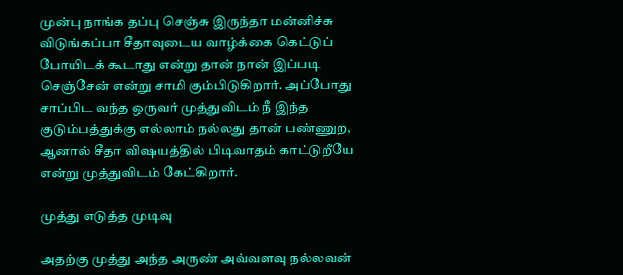முன்பு நாங்க தப்பு செஞ்சு இருந்தா மன்னிச்சு விடுங்கப்பா சீதாவுடைய வாழ்க்கை கெட்டுப் போயிடக் கூடாது என்று தான் நான் இப்படி செஞ்சேன் என்று சாமி கும்பிடுகிறார். அப்போது சாப்பிட வந்த ஒருவர் முத்துவிடம் நீ இந்த குடும்பத்துக்கு எல்லாம் நல்லது தான் பண்ணுற, ஆனால் சீதா விஷயத்தில் பிடிவாதம் காட்டுறீயே என்று முத்துவிடம் கேட்கிறார்.

முத்து எடுத்த முடிவு

அதற்கு முத்து அந்த அருண் அவ்வளவு நல்லவன்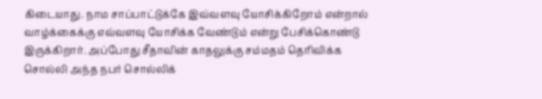கிடையாது. நாம சாப்பாட்டுக்கே இவ்வளவு யோசிக்கிறோம் என்றால் வாழ்க்கைக்கு எவ்வளவு யோசிக்க வேண்டும் என்று பேசிக்கொண்டு இருக்கிறார். அப்போது சீதாவின் காதலுக்கு சம்மதம் தெரிவிக்க சொல்லி அந்த நபர் சொல்லிக்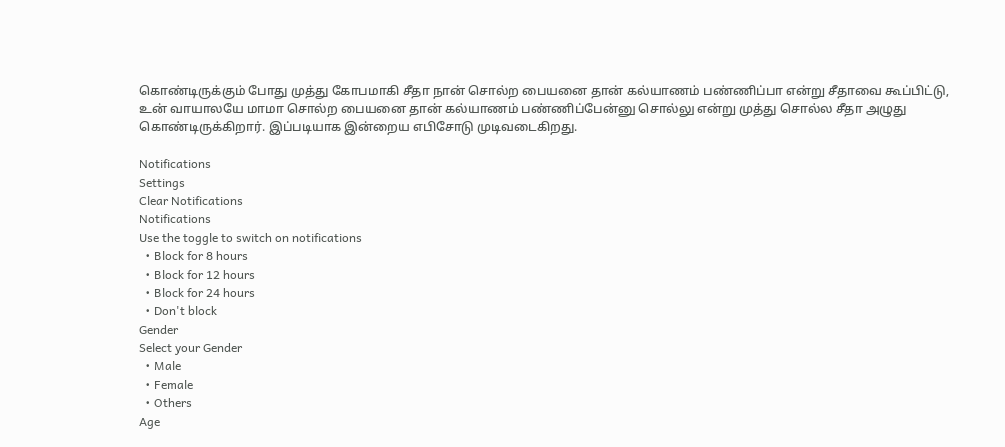கொண்டிருக்கும் போது முத்து கோபமாகி சீதா நான் சொல்ற பையனை தான் கல்யாணம் பண்ணிப்பா என்று சீதாவை கூப்பிட்டு, உன் வாயாலயே மாமா சொல்ற பையனை தான் கல்யாணம் பண்ணிப்பேன்னு சொல்லு என்று முத்து சொல்ல சீதா அழுது கொண்டிருக்கிறார். இப்படியாக இன்றைய எபிசோடு முடிவடைகிறது.

Notifications
Settings
Clear Notifications
Notifications
Use the toggle to switch on notifications
  • Block for 8 hours
  • Block for 12 hours
  • Block for 24 hours
  • Don't block
Gender
Select your Gender
  • Male
  • Female
  • Others
Age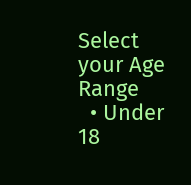Select your Age Range
  • Under 18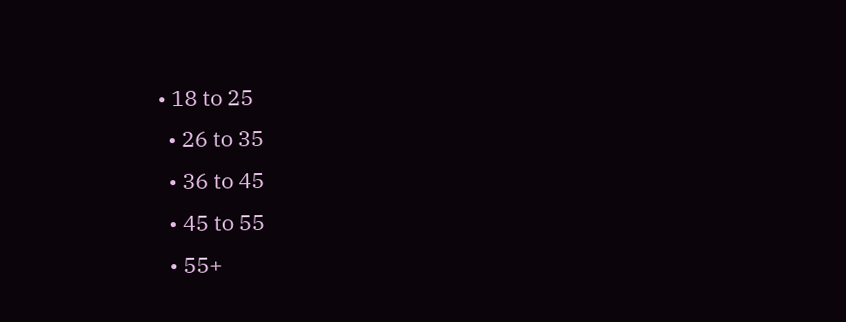• 18 to 25
  • 26 to 35
  • 36 to 45
  • 45 to 55
  • 55+